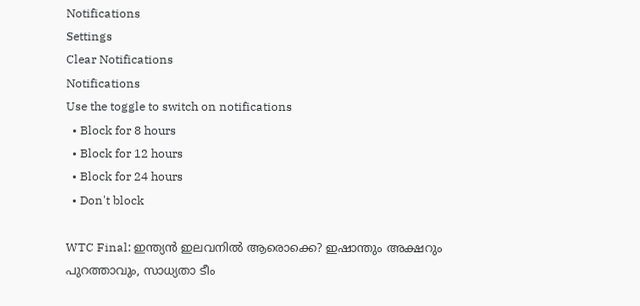Notifications
Settings
Clear Notifications
Notifications
Use the toggle to switch on notifications
  • Block for 8 hours
  • Block for 12 hours
  • Block for 24 hours
  • Don't block

WTC Final: ഇന്ത്യന്‍ ഇലവനില്‍ ആരൊക്കെ? ഇഷാന്തും അക്ഷറും പുറത്താവും, സാധ്യതാ ടീം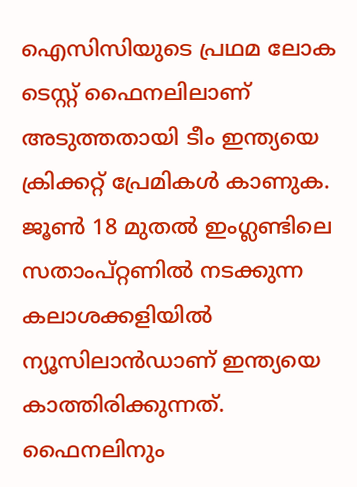ഐസിസിയുടെ പ്രഥമ ലോക ടെസ്റ്റ് ഫൈനലിലാണ് അടുത്തതായി ടീം ഇന്ത്യയെ ക്രിക്കറ്റ് പ്രേമികള്‍ കാണുക. ജൂണ്‍ 18 മുതല്‍ ഇംഗ്ലണ്ടിലെ സതാംപ്റ്റണില്‍ നടക്കുന്ന കലാശക്കളിയില്‍ ന്യൂസിലാന്‍ഡാണ് ഇന്ത്യയെ കാത്തിരിക്കുന്നത്. ഫൈനലിനും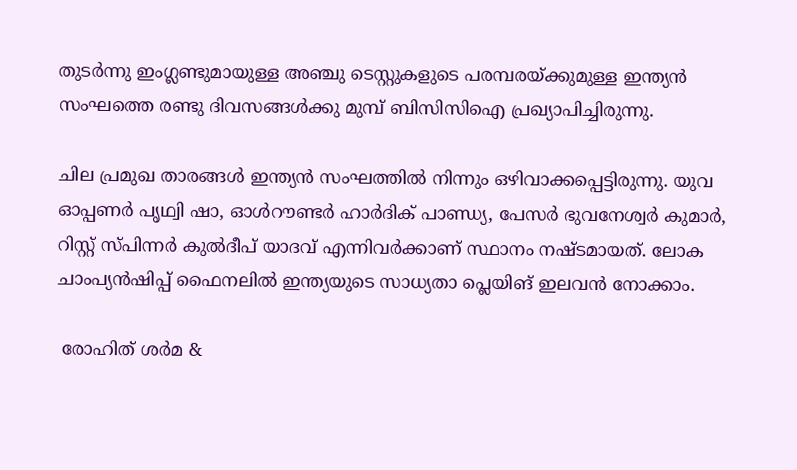തുടര്‍ന്നു ഇംഗ്ലണ്ടുമായുള്ള അഞ്ചു ടെസ്റ്റുകളുടെ പരമ്പരയ്ക്കുമുള്ള ഇന്ത്യന്‍ സംഘത്തെ രണ്ടു ദിവസങ്ങള്‍ക്കു മുമ്പ് ബിസിസിഐ പ്രഖ്യാപിച്ചിരുന്നു.

ചില പ്രമുഖ താരങ്ങള്‍ ഇന്ത്യന്‍ സംഘത്തില്‍ നിന്നും ഒഴിവാക്കപ്പെട്ടിരുന്നു. യുവ ഓപ്പണര്‍ പൃഥ്വി ഷാ, ഓള്‍റൗണ്ടര്‍ ഹാര്‍ദിക് പാണ്ഡ്യ, പേസര്‍ ഭുവനേശ്വര്‍ കുമാര്‍, റിസ്റ്റ് സ്പിന്നര്‍ കുല്‍ദീപ് യാദവ് എന്നിവര്‍ക്കാണ് സ്ഥാനം നഷ്ടമായത്. ലോക ചാംപ്യന്‍ഷിപ്പ് ഫൈനലില്‍ ഇന്ത്യയുടെ സാധ്യതാ പ്ലെയിങ് ഇലവന്‍ നോക്കാം.

 രോഹിത് ശര്‍മ &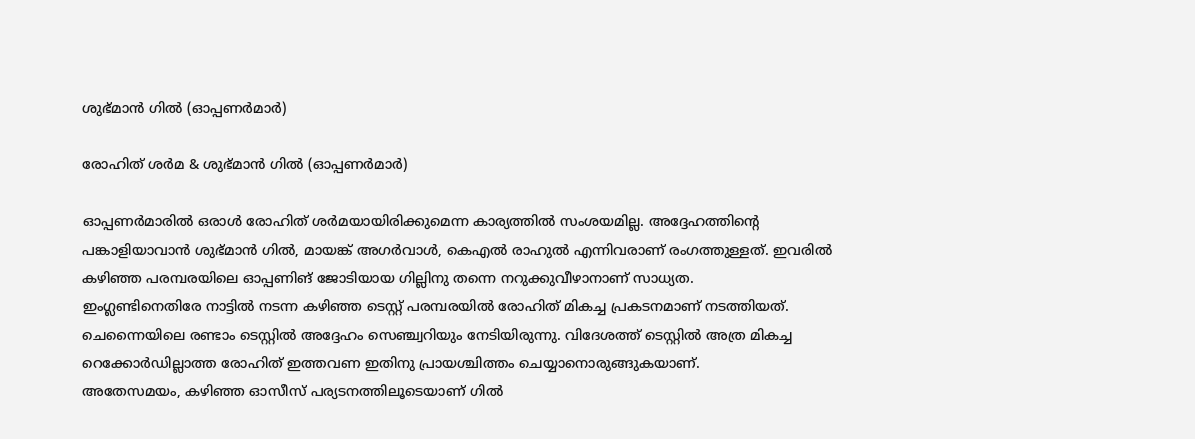ശുഭ്മാന്‍ ഗില്‍ (ഓപ്പണര്‍മാര്‍)

രോഹിത് ശര്‍മ & ശുഭ്മാന്‍ ഗില്‍ (ഓപ്പണര്‍മാര്‍)

ഓപ്പണര്‍മാരില്‍ ഒരാള്‍ രോഹിത് ശര്‍മയായിരിക്കുമെന്ന കാര്യത്തില്‍ സംശയമില്ല. അദ്ദേഹത്തിന്റെ പങ്കാളിയാവാന്‍ ശുഭ്മാന്‍ ഗില്‍, മായങ്ക് അഗര്‍വാള്‍, കെഎല്‍ രാഹുല്‍ എന്നിവരാണ് രംഗത്തുള്ളത്. ഇവരില്‍ കഴിഞ്ഞ പരമ്പരയിലെ ഓപ്പണിങ് ജോടിയായ ഗില്ലിനു തന്നെ നറുക്കുവീഴാനാണ് സാധ്യത.
ഇംഗ്ലണ്ടിനെതിരേ നാട്ടില്‍ നടന്ന കഴിഞ്ഞ ടെസ്റ്റ് പരമ്പരയില്‍ രോഹിത് മികച്ച പ്രകടനമാണ് നടത്തിയത്. ചെന്നൈയിലെ രണ്ടാം ടെസ്റ്റില്‍ അദ്ദേഹം സെഞ്ച്വറിയും നേടിയിരുന്നു. വിദേശത്ത് ടെസ്റ്റില്‍ അത്ര മികച്ച റെക്കോര്‍ഡില്ലാത്ത രോഹിത് ഇത്തവണ ഇതിനു പ്രായശ്ചിത്തം ചെയ്യാനൊരുങ്ങുകയാണ്.
അതേസമയം, കഴിഞ്ഞ ഓസീസ് പര്യടനത്തിലൂടെയാണ് ഗില്‍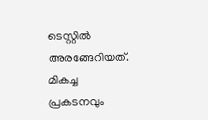ടെസ്റ്റില്‍ അരങ്ങേറിയത്. മികച്ച പ്രകടനവും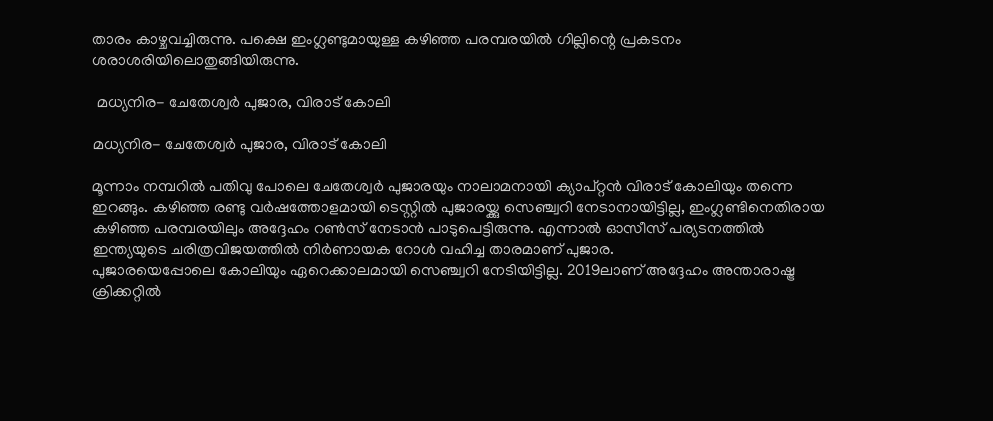താരം കാഴ്ചവച്ചിരുന്നു. പക്ഷെ ഇംഗ്ലണ്ടുമായുള്ള കഴിഞ്ഞ പരമ്പരയില്‍ ഗില്ലിന്റെ പ്രകടനം ശരാശരിയിലൊതുങ്ങിയിരുന്നു.

 മധ്യനിര- ചേതേശ്വര്‍ പുജാര, വിരാട് കോലി

മധ്യനിര- ചേതേശ്വര്‍ പുജാര, വിരാട് കോലി

മൂന്നാം നമ്പറില്‍ പതിവു പോലെ ചേതേശ്വര്‍ പുജാരയും നാലാമനായി ക്യാപ്റ്റന്‍ വിരാട് കോലിയും തന്നെ ഇറങ്ങും. കഴിഞ്ഞ രണ്ടു വര്‍ഷത്തോളമായി ടെസ്റ്റില്‍ പുജാരയ്ക്കു സെഞ്ച്വറി നേടാനായിട്ടില്ല, ഇംഗ്ലണ്ടിനെതിരായ കഴിഞ്ഞ പരമ്പരയിലും അദ്ദേഹം റണ്‍സ് നേടാന്‍ പാടുപെട്ടിരുന്നു. എന്നാല്‍ ഓസീസ് പര്യടനത്തില്‍ ഇന്ത്യയുടെ ചരിത്രവിജയത്തില്‍ നിര്‍ണായക റോള്‍ വഹിച്ച താരമാണ് പുജാര.
പുജാരയെപ്പോലെ കോലിയും ഏറെക്കാലമായി സെഞ്ച്വറി നേടിയിട്ടില്ല. 2019ലാണ് അദ്ദേഹം അന്താരാഷ്ട്ര ക്രിക്കറ്റില്‍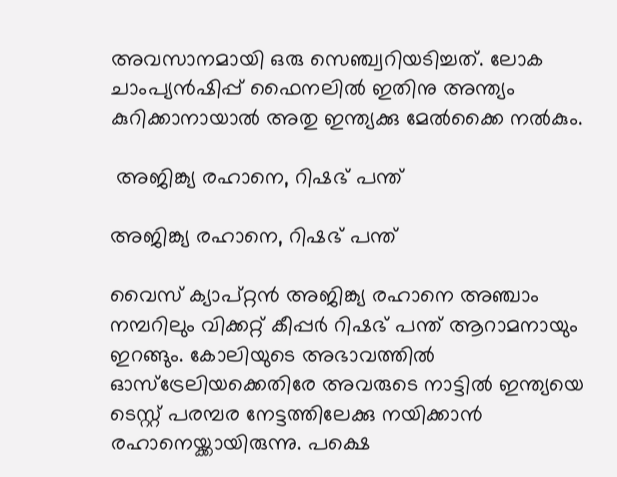അവസാനമായി ഒരു സെഞ്ച്വറിയടിച്ചത്. ലോക ചാംപ്യന്‍ഷിപ്പ് ഫൈനലില്‍ ഇതിനു അന്ത്യം കുറിക്കാനായാല്‍ അതു ഇന്ത്യക്കു മേല്‍ക്കൈ നല്‍കും.

 അജിങ്ക്യ രഹാനെ, റിഷഭ് പന്ത്

അജിങ്ക്യ രഹാനെ, റിഷഭ് പന്ത്

വൈസ് ക്യാപ്റ്റന്‍ അജിങ്ക്യ രഹാനെ അഞ്ചാം നമ്പറിലും വിക്കറ്റ് കീപ്പര്‍ റിഷഭ് പന്ത് ആറാമനായും ഇറങ്ങും. കോലിയുടെ അഭാവത്തില്‍ ഓസ്‌ട്രേലിയക്കെതിരേ അവരുടെ നാട്ടില്‍ ഇന്ത്യയെ ടെസ്റ്റ് പരമ്പര നേട്ടത്തിലേക്കു നയിക്കാന്‍ രഹാനെയ്ക്കായിരുന്നു. പക്ഷെ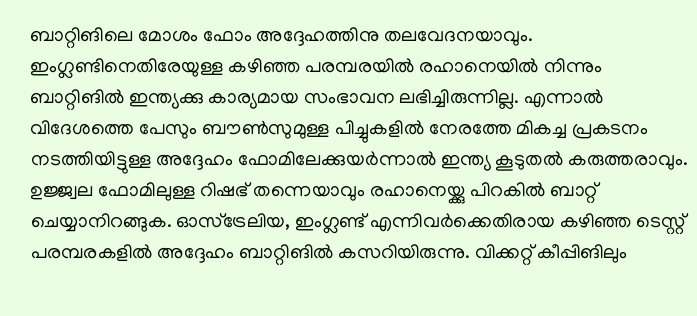ബാറ്റിങിലെ മോശം ഫോം അദ്ദേഹത്തിനു തലവേദനയാവും.
ഇംഗ്ലണ്ടിനെതിരേയുള്ള കഴിഞ്ഞ പരമ്പരയില്‍ രഹാനെയില്‍ നിന്നും ബാറ്റിങില്‍ ഇന്ത്യക്കു കാര്യമായ സംഭാവന ലഭിച്ചിരുന്നില്ല. എന്നാല്‍ വിദേശത്തെ പേസും ബൗണ്‍സുമുള്ള പിച്ചുകളില്‍ നേരത്തേ മികച്ച പ്രകടനം നടത്തിയിട്ടുള്ള അദ്ദേഹം ഫോമിലേക്കുയര്‍ന്നാല്‍ ഇന്ത്യ കൂടുതല്‍ കരുത്തരാവും.
ഉജ്ജ്വല ഫോമിലുള്ള റിഷഭ് തന്നെയാവും രഹാനെയ്ക്കു പിറകില്‍ ബാറ്റ് ചെയ്യാനിറങ്ങുക. ഓസ്‌ട്രേലിയ, ഇംഗ്ലണ്ട് എന്നിവര്‍ക്കെതിരായ കഴിഞ്ഞ ടെസ്റ്റ് പരമ്പരകളില്‍ അദ്ദേഹം ബാറ്റിങില്‍ കസറിയിരുന്നു. വിക്കറ്റ് കീപ്പിങിലും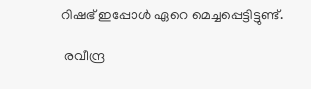റിഷഭ് ഇപ്പോള്‍ ഏറെ മെച്ചപ്പെട്ടിട്ടുണ്ട്.

 രവീന്ദ്ര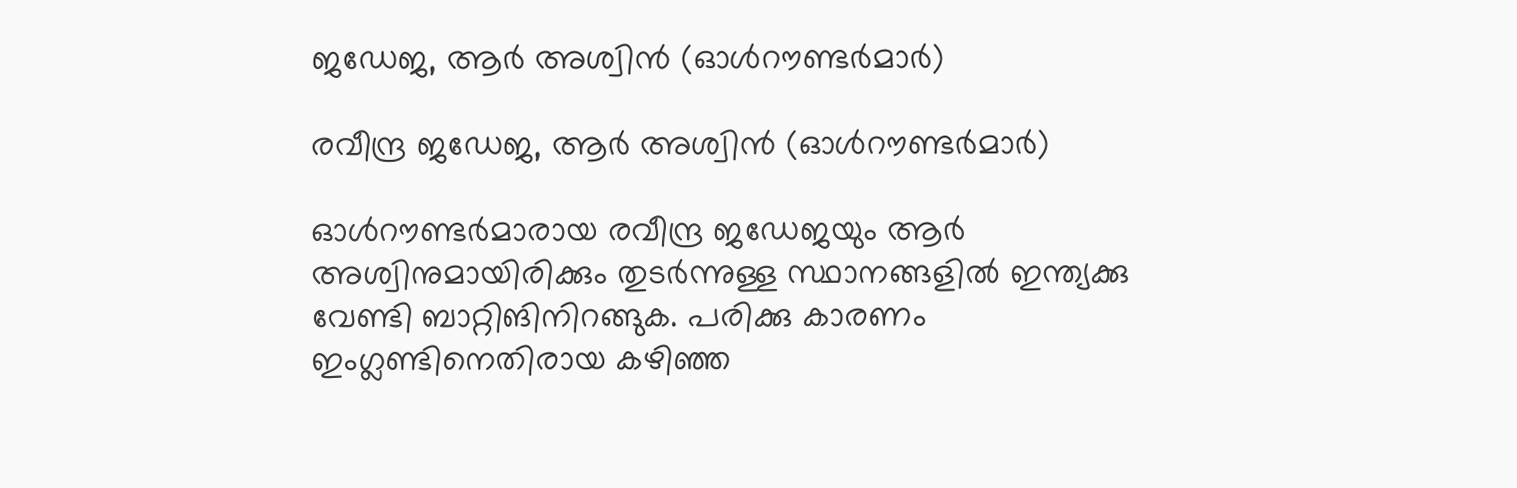ജഡേജ, ആര്‍ അശ്വിന്‍ (ഓള്‍റൗണ്ടര്‍മാര്‍)

രവീന്ദ്ര ജഡേജ, ആര്‍ അശ്വിന്‍ (ഓള്‍റൗണ്ടര്‍മാര്‍)

ഓള്‍റൗണ്ടര്‍മാരായ രവീന്ദ്ര ജഡേജയും ആര്‍ അശ്വിനുമായിരിക്കും തുടര്‍ന്നുള്ള സ്ഥാനങ്ങളില്‍ ഇന്ത്യക്കു വേണ്ടി ബാറ്റിങിനിറങ്ങുക. പരിക്കു കാരണം ഇംഗ്ലണ്ടിനെതിരായ കഴിഞ്ഞ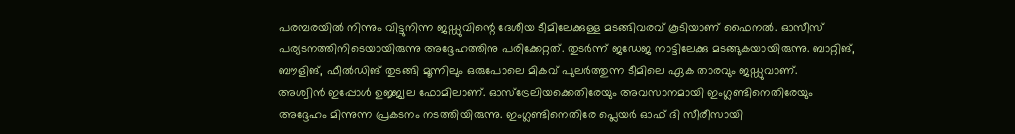പരമ്പരയില്‍ നിന്നും വിട്ടുനിന്ന ജഡ്ഡുവിന്റെ ദേശീയ ടീമിലേക്കുള്ള മടങ്ങിവരവ് കൂടിയാണ് ഫൈനല്‍. ഓസീസ് പര്യടനത്തിനിടെയായിരുന്നു അദ്ദേഹത്തിനു പരിക്കേറ്റത്. തുടര്‍ന്ന് ജഡേജ നാട്ടിലേക്കു മടങ്ങുകയായിരുന്നു. ബാറ്റിങ്, ബൗളിങ്, ഫീല്‍ഡിങ് തുടങ്ങി മൂന്നിലും ഒരുപോലെ മികവ് പുലര്‍ത്തുന്ന ടീമിലെ ഏക താരവും ജഡ്ഡുവാണ്.
അശ്വിന്‍ ഇപ്പോള്‍ ഉജ്ജ്വല ഫോമിലാണ്. ഓസ്‌ട്രേലിയക്കെതിരേയും അവസാനമായി ഇംഗ്ലണ്ടിനെതിരേയും അദ്ദേഹം മിന്നുന്ന പ്രകടനം നടത്തിയിരുന്നു. ഇംഗ്ലണ്ടിനെതിരേ പ്ലെയര്‍ ഓഫ് ദി സീരീസായി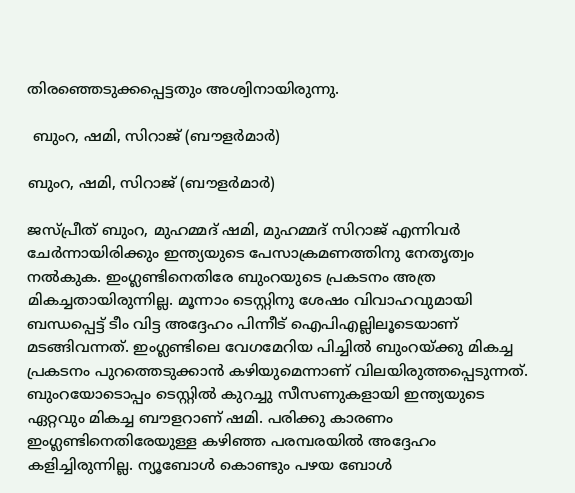തിരഞ്ഞെടുക്കപ്പെട്ടതും അശ്വിനായിരുന്നു.

 ബുംറ, ഷമി, സിറാജ് (ബൗളര്‍മാര്‍)

ബുംറ, ഷമി, സിറാജ് (ബൗളര്‍മാര്‍)

ജസ്പ്രീത് ബുംറ, മുഹമ്മദ് ഷമി, മുഹമ്മദ് സിറാജ് എന്നിവര്‍ ചേര്‍ന്നായിരിക്കും ഇന്ത്യയുടെ പേസാക്രമണത്തിനു നേതൃത്വം നല്‍കുക. ഇംഗ്ലണ്ടിനെതിരേ ബുംറയുടെ പ്രകടനം അത്ര മികച്ചതായിരുന്നില്ല. മൂന്നാം ടെസ്റ്റിനു ശേഷം വിവാഹവുമായി ബന്ധപ്പെട്ട് ടീം വിട്ട അദ്ദേഹം പിന്നീട് ഐപിഎല്ലിലൂടെയാണ് മടങ്ങിവന്നത്. ഇംഗ്ലണ്ടിലെ വേഗമേറിയ പിച്ചില്‍ ബുംറയ്ക്കു മികച്ച പ്രകടനം പുറത്തെടുക്കാന്‍ കഴിയുമെന്നാണ് വിലയിരുത്തപ്പെടുന്നത്.
ബുംറയോടൊപ്പം ടെസ്റ്റില്‍ കുറച്ചു സീസണുകളായി ഇന്ത്യയുടെ ഏറ്റവും മികച്ച ബൗളറാണ് ഷമി. പരിക്കു കാരണം ഇംഗ്ലണ്ടിനെതിരേയുള്ള കഴിഞ്ഞ പരമ്പരയില്‍ അദ്ദേഹം കളിച്ചിരുന്നില്ല. ന്യൂബോള്‍ കൊണ്ടും പഴയ ബോള്‍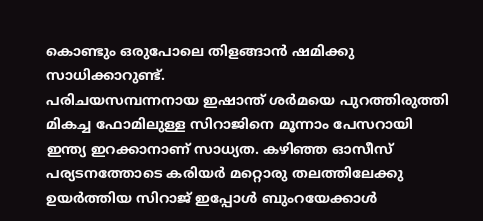കൊണ്ടും ഒരുപോലെ തിളങ്ങാന്‍ ഷമിക്കു സാധിക്കാറുണ്ട്.
പരിചയസമ്പന്നനായ ഇഷാന്ത് ശര്‍മയെ പുറത്തിരുത്തി മികച്ച ഫോമിലുള്ള സിറാജിനെ മൂന്നാം പേസറായി ഇന്ത്യ ഇറക്കാനാണ് സാധ്യത. കഴിഞ്ഞ ഓസീസ് പര്യടനത്തോടെ കരിയര്‍ മറ്റൊരു തലത്തിലേക്കു ഉയര്‍ത്തിയ സിറാജ് ഇപ്പോള്‍ ബുംറയേക്കാള്‍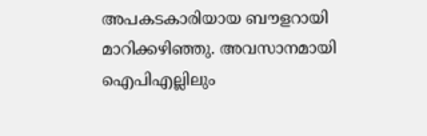അപകടകാരിയായ ബൗളറായി മാറിക്കഴിഞ്ഞു. അവസാനമായി ഐപിഎല്ലിലും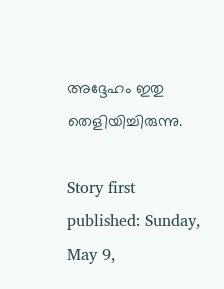അദ്ദേഹം ഇതു തെളിയിച്ചിരുന്നു.

Story first published: Sunday, May 9,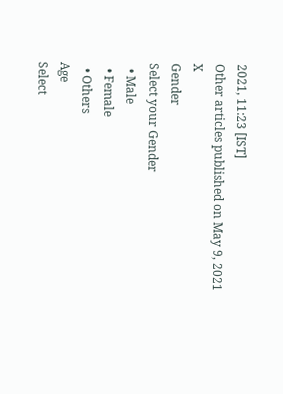2021, 11:23 [IST]
Other articles published on May 9, 2021
X
Gender
Select your Gender
  • Male
  • Female
  • Others
Age
Select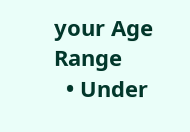your Age Range
  • Under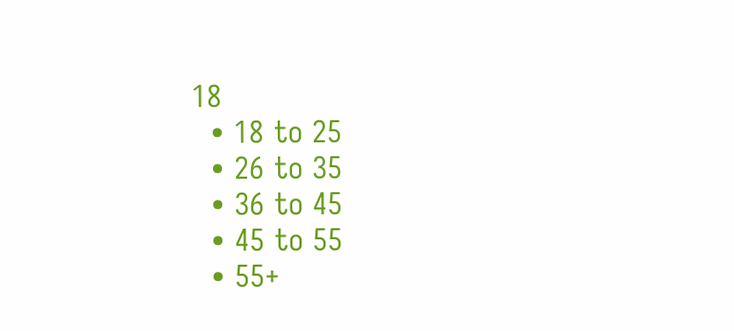18
  • 18 to 25
  • 26 to 35
  • 36 to 45
  • 45 to 55
  • 55+